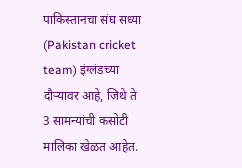पाकिस्तानचा संघ सध्या (Pakistan cricket team) इंग्लंडच्या दौऱ्यावर आहे, जिथे ते 3 सामन्यांची कसोटी मालिका खेळत आहेत.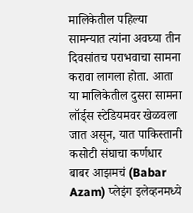मालिकेतील पहिल्या सामन्यात त्यांना अवघ्या तीन दिवसांतच पराभवाचा सामना करावा लागला होता. आता या मालिकेतील दुसरा सामना लॉर्ड्स स्टेडियमवर खेळवला जात असून, यात पाकिस्तानी कसोटी संघाचा कर्णधार बाबर आझमचं (Babar Azam) प्लेइंग इलेव्हनमध्ये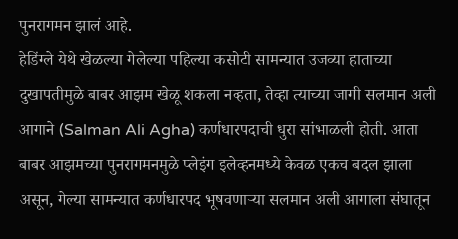पुनरागमन झालं आहे.
हेडिंग्ले येथे खेळल्या गेलेल्या पहिल्या कसोटी सामन्यात उजव्या हाताच्या दुखापतीमुळे बाबर आझम खेळू शकला नव्हता, तेव्हा त्याच्या जागी सलमान अली आगाने (Salman Ali Agha) कर्णधारपदाची धुरा सांभाळली होती. आता बाबर आझमच्या पुनरागमनमुळे प्लेइंग इलेव्हनमध्ये केवळ एकच बदल झाला असून, गेल्या सामन्यात कर्णधारपद भूषवणाऱ्या सलमान अली आगाला संघातून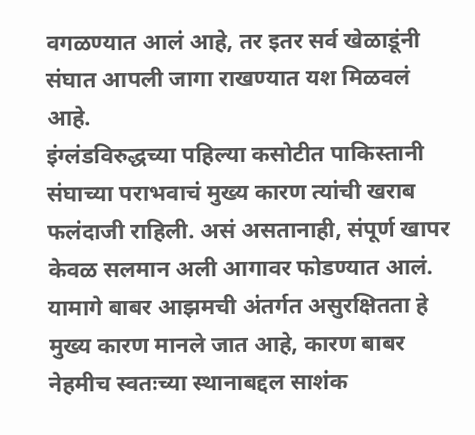वगळण्यात आलं आहे, तर इतर सर्व खेळाडूंनी संघात आपली जागा राखण्यात यश मिळवलं आहे.
इंग्लंडविरुद्धच्या पहिल्या कसोटीत पाकिस्तानी संघाच्या पराभवाचं मुख्य कारण त्यांची खराब फलंदाजी राहिली. असं असतानाही, संपूर्ण खापर केवळ सलमान अली आगावर फोडण्यात आलं. यामागे बाबर आझमची अंतर्गत असुरक्षितता हे मुख्य कारण मानले जात आहे, कारण बाबर नेहमीच स्वतःच्या स्थानाबद्दल साशंक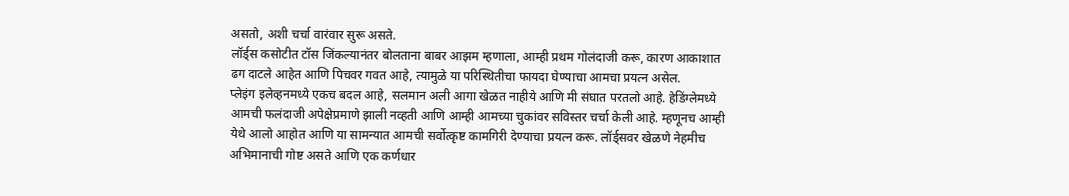असतो, अशी चर्चा वारंवार सुरू असते.
लॉर्ड्स कसोटीत टॉस जिंकल्यानंतर बोलताना बाबर आझम म्हणाला, आम्ही प्रथम गोलंदाजी करू, कारण आकाशात ढग दाटले आहेत आणि पिचवर गवत आहे, त्यामुळे या परिस्थितीचा फायदा घेण्याचा आमचा प्रयत्न असेल.
प्लेइंग इलेव्हनमध्ये एकच बदल आहे, सलमान अली आगा खेळत नाहीये आणि मी संघात परतलो आहे. हेडिंग्लेमध्ये आमची फलंदाजी अपेक्षेप्रमाणे झाली नव्हती आणि आम्ही आमच्या चुकांवर सविस्तर चर्चा केली आहे. म्हणूनच आम्ही येथे आलो आहोत आणि या सामन्यात आमची सर्वोत्कृष्ट कामगिरी देण्याचा प्रयत्न करू. लॉर्ड्सवर खेळणे नेहमीच अभिमानाची गोष्ट असते आणि एक कर्णधार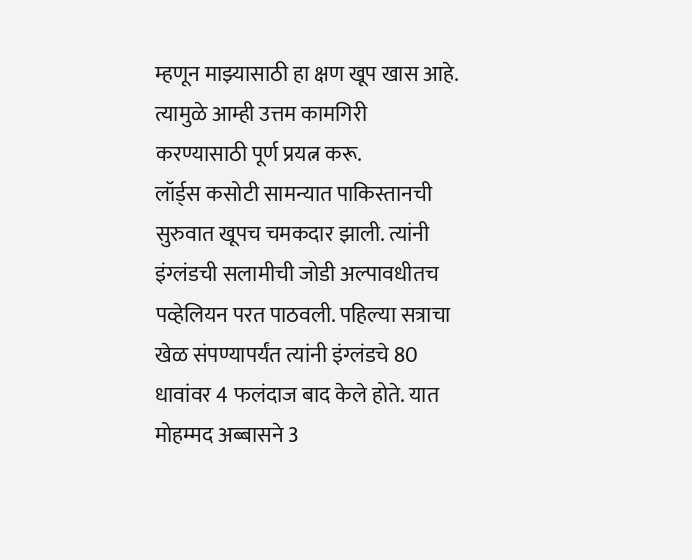म्हणून माझ्यासाठी हा क्षण खूप खास आहे. त्यामुळे आम्ही उत्तम कामगिरी करण्यासाठी पूर्ण प्रयत्न करू.
लॉर्ड्स कसोटी सामन्यात पाकिस्तानची सुरुवात खूपच चमकदार झाली. त्यांनी इंग्लंडची सलामीची जोडी अल्पावधीतच पव्हेलियन परत पाठवली. पहिल्या सत्राचा खेळ संपण्यापर्यंत त्यांनी इंग्लंडचे 80 धावांवर 4 फलंदाज बाद केले होते. यात मोहम्मद अब्बासने 3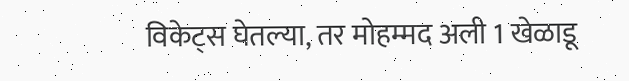विकेट्स घेतल्या, तर मोहम्मद अली 1 खेळाडू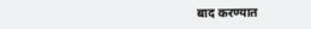बाद करण्यात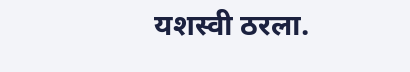यशस्वी ठरला.